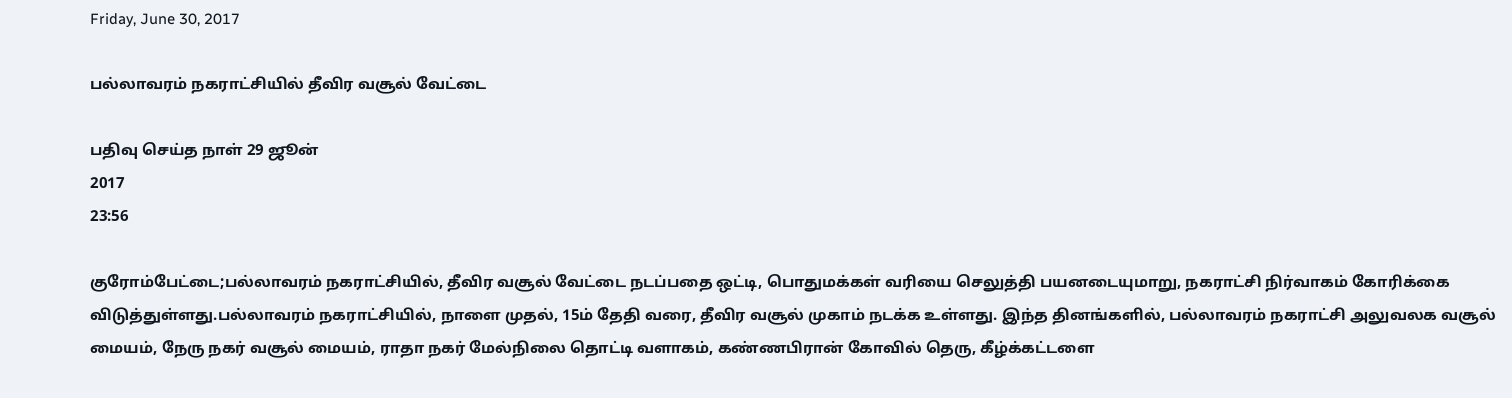Friday, June 30, 2017

பல்லாவரம் நகராட்சியில் தீவிர வசூல் வேட்டை

பதிவு செய்த நாள் 29 ஜூன்
2017
23:56

குரோம்பேட்டை;பல்லாவரம் நகராட்சியில், தீவிர வசூல் வேட்டை நடப்பதை ஒட்டி, பொதுமக்கள் வரியை செலுத்தி பயனடையுமாறு, நகராட்சி நிர்வாகம் கோரிக்கை விடுத்துள்ளது.பல்லாவரம் நகராட்சியில், நாளை முதல், 15ம் தேதி வரை, தீவிர வசூல் முகாம் நடக்க உள்ளது. இந்த தினங்களில், பல்லாவரம் நகராட்சி அலுவலக வசூல் மையம், நேரு நகர் வசூல் மையம், ராதா நகர் மேல்நிலை தொட்டி வளாகம், கண்ணபிரான் கோவில் தெரு, கீழ்க்கட்டளை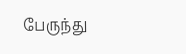பேருந்து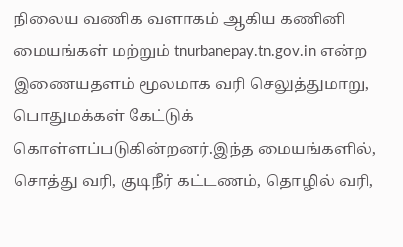நிலைய வணிக வளாகம் ஆகிய கணினி மையங்கள் மற்றும் tnurbanepay.tn.gov.in என்ற இணையதளம் மூலமாக வரி செலுத்துமாறு, பொதுமக்கள் கேட்டுக் கொள்ளப்படுகின்றனர்.இந்த மையங்களில், சொத்து வரி, குடிநீர் கட்டணம், தொழில் வரி,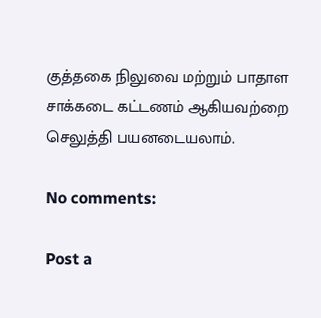குத்தகை நிலுவை மற்றும் பாதாள சாக்கடை கட்டணம் ஆகியவற்றை செலுத்தி பயனடையலாம்.

No comments:

Post a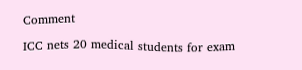Comment

ICC nets 20 medical students for exam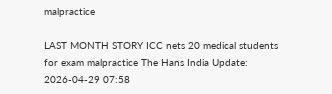malpractice

LAST MONTH STORY ICC nets 20 medical students for exam malpractice The Hans India Update: 2026-04-29 07:58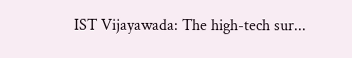IST Vijayawada: The high-tech sur...